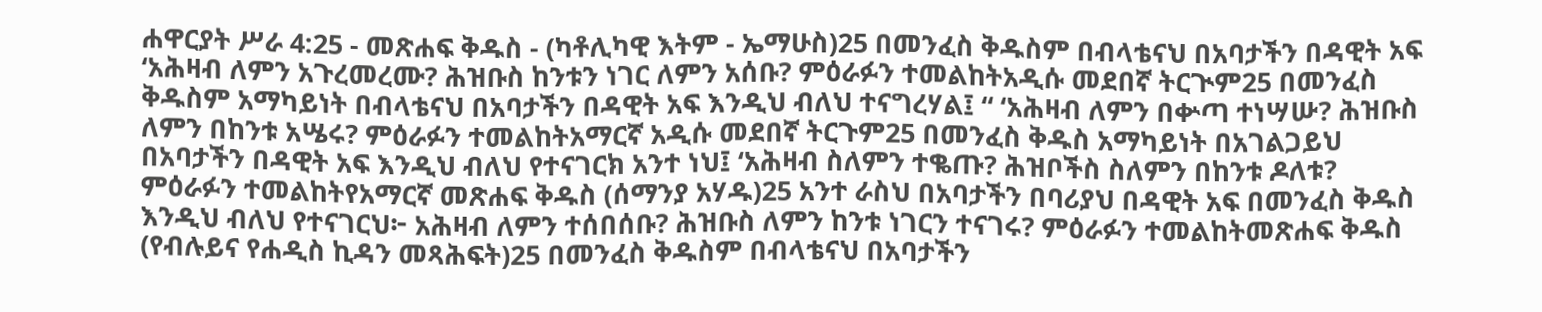ሐዋርያት ሥራ 4:25 - መጽሐፍ ቅዱስ - (ካቶሊካዊ እትም - ኤማሁስ)25 በመንፈስ ቅዱስም በብላቴናህ በአባታችን በዳዊት አፍ ‘አሕዛብ ለምን አጉረመረሙ? ሕዝቡስ ከንቱን ነገር ለምን አሰቡ? ምዕራፉን ተመልከትአዲሱ መደበኛ ትርጒም25 በመንፈስ ቅዱስም አማካይነት በብላቴናህ በአባታችን በዳዊት አፍ እንዲህ ብለህ ተናግረሃል፤ “ ‘አሕዛብ ለምን በቍጣ ተነሣሡ? ሕዝቡስ ለምን በከንቱ አሤሩ? ምዕራፉን ተመልከትአማርኛ አዲሱ መደበኛ ትርጉም25 በመንፈስ ቅዱስ አማካይነት በአገልጋይህ በአባታችን በዳዊት አፍ እንዲህ ብለህ የተናገርክ አንተ ነህ፤ ‘አሕዛብ ስለምን ተቈጡ? ሕዝቦችስ ስለምን በከንቱ ዶለቱ? ምዕራፉን ተመልከትየአማርኛ መጽሐፍ ቅዱስ (ሰማንያ አሃዱ)25 አንተ ራስህ በአባታችን በባሪያህ በዳዊት አፍ በመንፈስ ቅዱስ እንዲህ ብለህ የተናገርህ፦ አሕዛብ ለምን ተሰበሰቡ? ሕዝቡስ ለምን ከንቱ ነገርን ተናገሩ? ምዕራፉን ተመልከትመጽሐፍ ቅዱስ (የብሉይና የሐዲስ ኪዳን መጻሕፍት)25 በመንፈስ ቅዱስም በብላቴናህ በአባታችን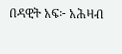በዳዊት አፍ፦ አሕዛብ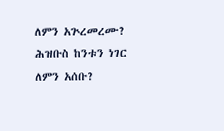ለምን አጕረመረሙ? ሕዝቡስ ከንቱን ነገር ለምን አሰቡ?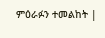ምዕራፉን ተመልከት |